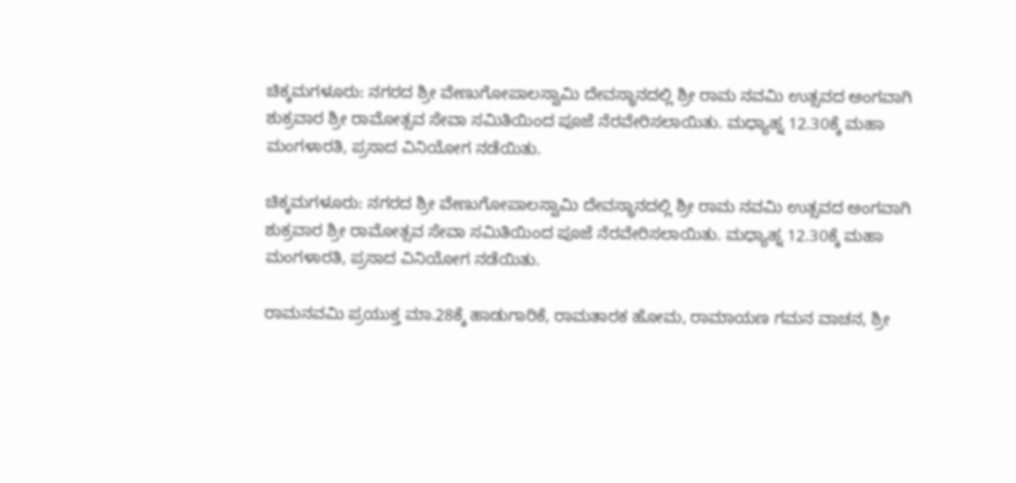ಚಿಕ್ಕಮಗಳೂರು: ನಗರದ ಶ್ರೀ ವೇಣುಗೋಪಾಲಸ್ವಾಮಿ ದೇವಸ್ಥಾನದಲ್ಲಿ ಶ್ರೀ ರಾಮ ನವಮಿ ಉತ್ಸವದ ಅಂಗವಾಗಿ ಶುಕ್ರವಾರ ಶ್ರೀ ರಾಮೋತ್ಸವ ಸೇವಾ ಸಮಿತಿಯಿಂದ ಪೂಜೆ ನೆರವೇರಿಸಲಾಯಿತು. ಮಧ್ಯಾಹ್ನ 12.30ಕ್ಕೆ ಮಹಾ ಮಂಗಳಾರತಿ, ಪ್ರಸಾದ ವಿನಿಯೋಗ ನಡೆಯಿತು.

ಚಿಕ್ಕಮಗಳೂರು: ನಗರದ ಶ್ರೀ ವೇಣುಗೋಪಾಲಸ್ವಾಮಿ ದೇವಸ್ಥಾನದಲ್ಲಿ ಶ್ರೀ ರಾಮ ನವಮಿ ಉತ್ಸವದ ಅಂಗವಾಗಿ ಶುಕ್ರವಾರ ಶ್ರೀ ರಾಮೋತ್ಸವ ಸೇವಾ ಸಮಿತಿಯಿಂದ ಪೂಜೆ ನೆರವೇರಿಸಲಾಯಿತು. ಮಧ್ಯಾಹ್ನ 12.30ಕ್ಕೆ ಮಹಾ ಮಂಗಳಾರತಿ, ಪ್ರಸಾದ ವಿನಿಯೋಗ ನಡೆಯಿತು.

ರಾಮನವಮಿ ಪ್ರಯುಕ್ತ ಮಾ.28ಕ್ಕೆ ಹಾಡುಗಾರಿಕೆ, ರಾಮತಾರಕ ಹೋಮ, ರಾಮಾಯಣ ಗಮನ ವಾಚನ, ಶ್ರೀ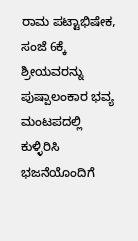ರಾಮ ಪಟ್ಟಾಭಿಷೇಕ, ಸಂಜೆ 6ಕ್ಕೆ ಶ್ರೀಯವರನ್ನು ಪುಷ್ಪಾಲಂಕಾರ ಭವ್ಯ ಮಂಟಪದಲ್ಲಿ ಕುಳ್ಳಿರಿಸಿ ಭಜನೆಯೊಂದಿಗೆ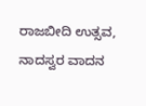ರಾಜಬೀದಿ ಉತ್ಸವ, ನಾದಸ್ವರ ವಾದನ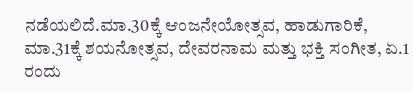ನಡೆಯಲಿದೆ.ಮಾ.30ಕ್ಕೆ ಆಂಜನೇಯೋತ್ಸವ, ಹಾಡುಗಾರಿಕೆ, ಮಾ.31ಕ್ಕೆ ಶಯನೋತ್ಸವ, ದೇವರನಾಮ ಮತ್ತು ಭಕ್ತಿ ಸಂಗೀತ, ಏ.1 ರಂದು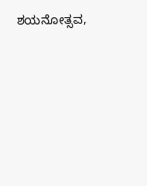ಶಯನೋತ್ಸವ,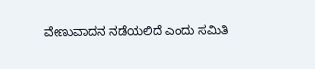ವೇಣುವಾದನ ನಡೆಯಲಿದೆ ಎಂದು ಸಮಿತಿ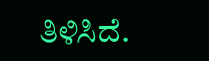ತಿಳಿಸಿದೆ.